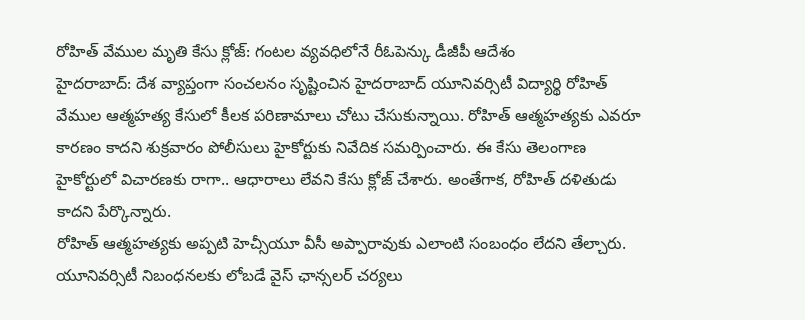రోహిత్ వేముల మృతి కేసు క్లోజ్: గంటల వ్యవధిలోనే రీఓపెన్కు డీజీపీ ఆదేశం
హైదరాబాద్: దేశ వ్యాప్తంగా సంచలనం సృష్టించిన హైదరాబాద్ యూనివర్సిటీ విద్యార్థి రోహిత్ వేముల ఆత్మహత్య కేసులో కీలక పరిణామాలు చోటు చేసుకున్నాయి. రోహిత్ ఆత్మహత్యకు ఎవరూ కారణం కాదని శుక్రవారం పోలీసులు హైకోర్టుకు నివేదిక సమర్పించారు. ఈ కేసు తెలంగాణ హైకోర్టులో విచారణకు రాగా.. ఆధారాలు లేవని కేసు క్లోజ్ చేశారు. అంతేగాక, రోహిత్ దళితుడు కాదని పేర్కొన్నారు.
రోహిత్ ఆత్మహత్యకు అప్పటి హెచ్సీయూ వీసీ అప్పారావుకు ఎలాంటి సంబంధం లేదని తేల్చారు. యూనివర్సిటీ నిబంధనలకు లోబడే వైస్ ఛాన్సలర్ చర్యలు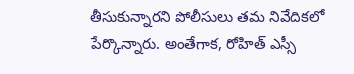తీసుకున్నారని పోలీసులు తమ నివేదికలో పేర్కొన్నారు. అంతేగాక, రోహిత్ ఎస్సీ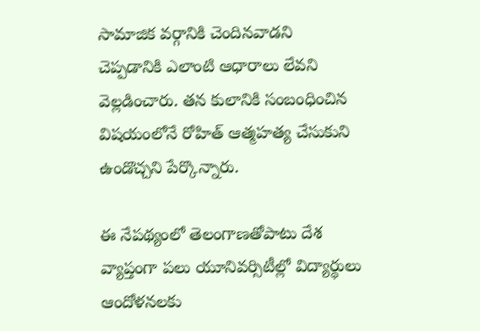సామాజిక వర్గానికి చెందినవాడని చెప్పడానికి ఎలాంటి ఆధారాలు లేవని వెల్లడించారు. తన కులానికి సంబంధించిన విషయంలోనే రోహిత్ ఆత్మహత్య చేసుకుని ఉండొచ్చని పేర్కొన్నారు.

ఈ నేపథ్యంలో తెలంగాణతోపాటు దేశ వ్యాప్తంగా పలు యూనివర్సిటీల్లో విద్యార్థులు ఆందోళనలకు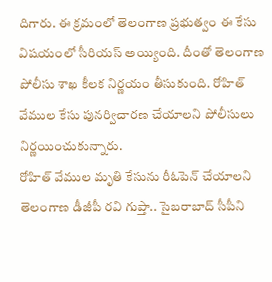దిగారు. ఈ క్రమంలో తెలంగాణ ప్రభుత్వం ఈ కేసు విషయంలో సీరియస్ అయ్యింది. దీంతో తెలంగాణ పోలీసు శాఖ కీలక నిర్ణయం తీసుకుంది. రోహిత్ వేముల కేసు పునర్విచారణ చేయాలని పోలీసులు నిర్ణయించుకున్నారు.
రోహిత్ వేముల మృతి కేసును రీఓపెన్ చేయాలని తెలంగాణ డీజీపీ రవి గుప్తా.. సైబరాబాద్ సీపీని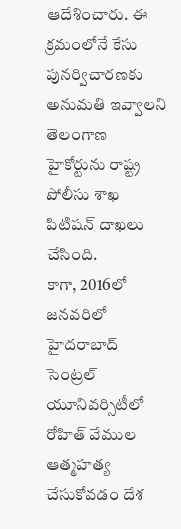ఆదేశించారు. ఈ క్రమంలోనే కేసు పునర్విచారణకు అనుమతి ఇవ్వాలని తెలంగాణ హైకోర్టును రాష్ట్ర పోలీసు శాఖ పిటిషన్ దాఖలు చేసింది.
కాగా, 2016లో జనవరిలో హైదరాబాద్ సెంట్రల్ యూనివర్సిటీలో రోహిత్ వేముల ఆత్మహత్య చేసుకోవడం దేశ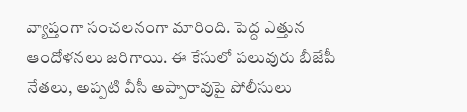వ్యాప్తంగా సంచలనంగా మారింది. పెద్ద ఎత్తున ఆందోళనలు జరిగాయి. ఈ కేసులో పలువురు బీజేపీ నేతలు, అప్పటి వీసీ అప్పారావుపై పోలీసులు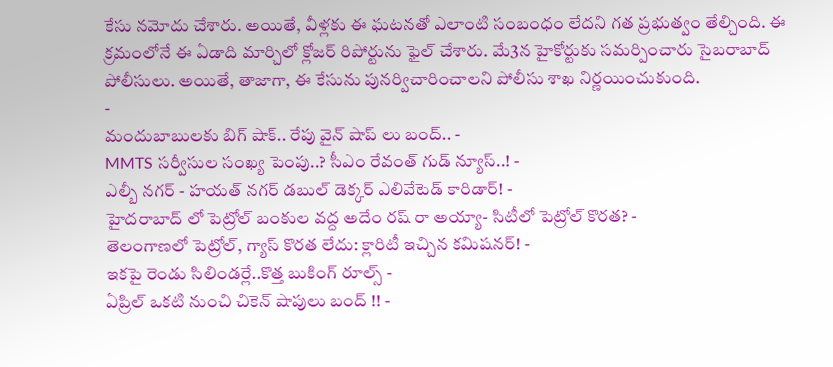కేసు నమోదు చేశారు. అయితే, వీళ్లకు ఈ ఘటనతో ఎలాంటి సంబంధం లేదని గత ప్రభుత్వం తేల్చింది. ఈ క్రమంలోనే ఈ ఏడాది మార్చిలో క్లోజర్ రిపోర్టును ఫైల్ చేశారు. మే3న హైకోర్టుకు సమర్పించారు సైబరాబాద్ పోలీసులు. అయితే, తాజాగా, ఈ కేసును పునర్విచారించాలని పోలీసు శాఖ నిర్ణయించుకుంది.
-
మందుబాబులకు బిగ్ షాక్.. రేపు వైన్ షాప్ లు బంద్.. -
MMTS సర్వీసుల సంఖ్య పెంపు..? సీఎం రేవంత్ గుడ్ న్యూస్..! -
ఎల్బీ నగర్ - హయత్ నగర్ డబుల్ డెక్కర్ ఎలివేటెడ్ కారిడార్! -
హైదరాబాద్ లో పెట్రోల్ బంకుల వద్ద అదేం రష్ రా అయ్యా- సిటీలో పెట్రోల్ కొరత? -
తెలంగాణలో పెట్రోల్, గ్యాస్ కొరత లేదు: క్లారిటీ ఇచ్చిన కమిషనర్! -
ఇకపై రెండు సిలిండర్లే..కొత్త బుకింగ్ రూల్స్ -
ఏప్రిల్ ఒకటి నుంచి చికెన్ షాపులు బంద్ !! -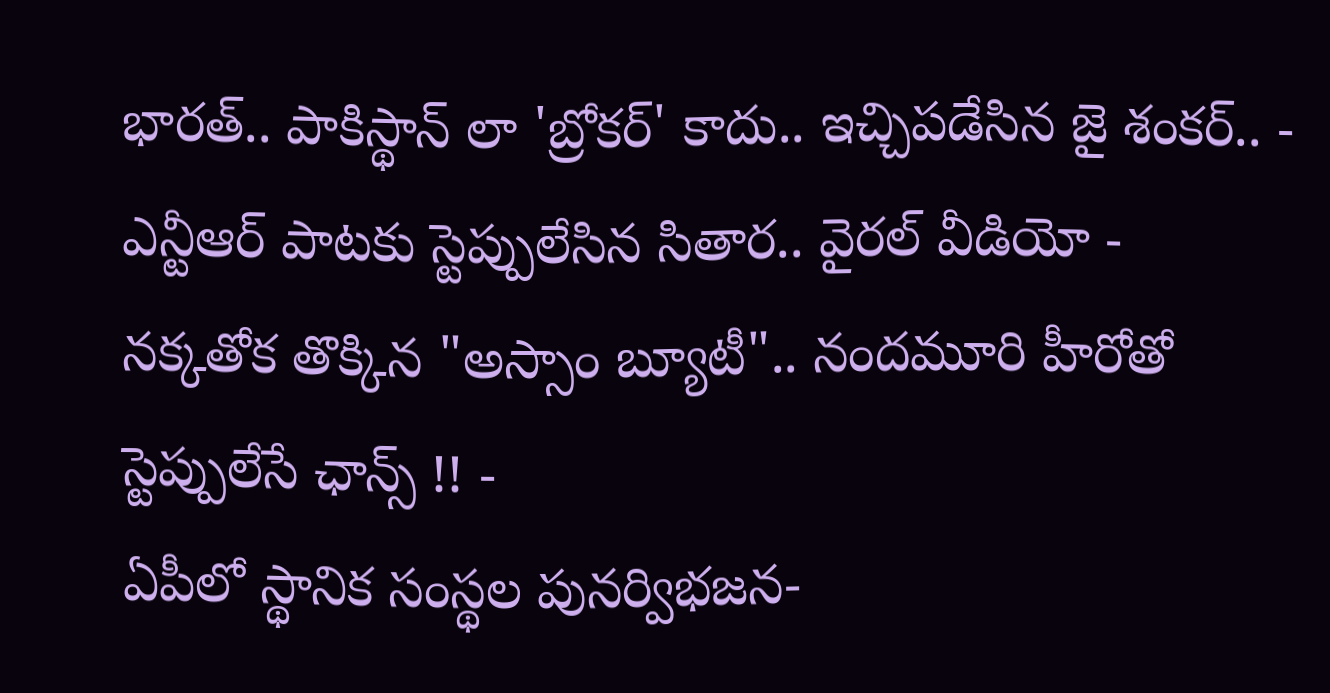భారత్.. పాకిస్థాన్ లా 'బ్రోకర్' కాదు.. ఇచ్చిపడేసిన జై శంకర్.. -
ఎన్టీఆర్ పాటకు స్టెప్పులేసిన సితార.. వైరల్ వీడియో -
నక్కతోక తొక్కిన "అస్సాం బ్యూటీ".. నందమూరి హీరోతో స్టెప్పులేసే ఛాన్స్ !! -
ఏపీలో స్థానిక సంస్థల పునర్విభజన-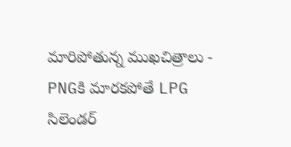మారిపోతున్న ముఖచిత్రాలు -
PNGకి మారకపోతే LPG సిలెండర్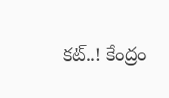కట్..! కేంద్రం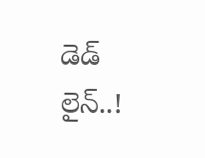డెడ్ లైన్..!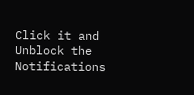Click it and Unblock the Notifications